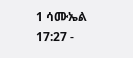1 ሳሙኤል 17:27 -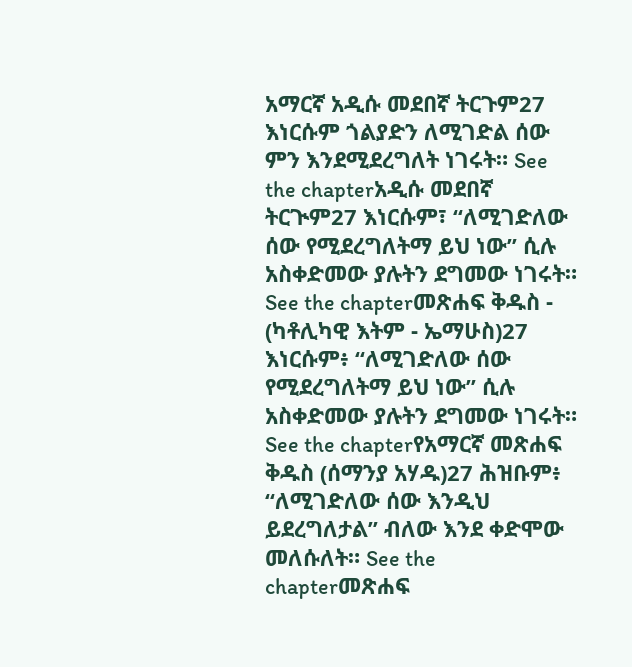አማርኛ አዲሱ መደበኛ ትርጉም27 እነርሱም ጎልያድን ለሚገድል ሰው ምን እንደሚደረግለት ነገሩት። See the chapterአዲሱ መደበኛ ትርጒም27 እነርሱም፣ “ለሚገድለው ሰው የሚደረግለትማ ይህ ነው” ሲሉ አስቀድመው ያሉትን ደግመው ነገሩት። See the chapterመጽሐፍ ቅዱስ - (ካቶሊካዊ እትም - ኤማሁስ)27 እነርሱም፥ “ለሚገድለው ሰው የሚደረግለትማ ይህ ነው” ሲሉ አስቀድመው ያሉትን ደግመው ነገሩት። See the chapterየአማርኛ መጽሐፍ ቅዱስ (ሰማንያ አሃዱ)27 ሕዝቡም፥ “ለሚገድለው ሰው እንዲህ ይደረግለታል” ብለው እንደ ቀድሞው መለሱለት። See the chapterመጽሐፍ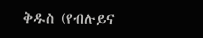ቅዱስ (የብሉይና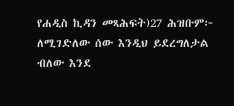የሐዲስ ኪዳን መጻሕፍት)27 ሕዝቡም፦ ለሚገድለው ሰው እንዲህ ይደረግለታል ብለው እንደ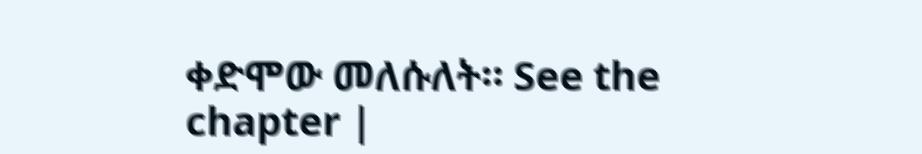ቀድሞው መለሱለት። See the chapter |